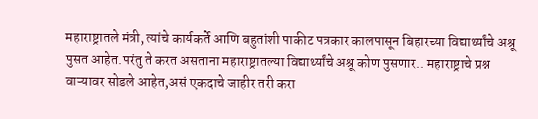महाराष्ट्रातले मंत्री, त्यांचे कार्यकर्ते आणि बहुतांशी पाकीट पत्रकार कालपासून बिहारच्या विद्यार्थ्यांचे अश्रू पुसत आहेत.परंतु ते करत असताना महाराष्ट्रातल्या विद्यार्थ्यांचे अश्रू कोण पुसणार.. महाराष्ट्राचे प्रश्न वाऱ्यावर सोडले आहेत,असं एकदाचे जाहीर तरी करा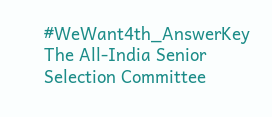#WeWant4th_AnswerKey
The All-India Senior Selection Committee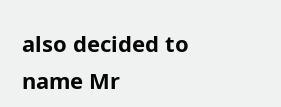also decided to name Mr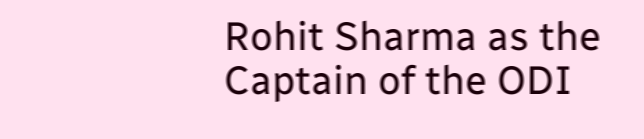Rohit Sharma as the Captain of the ODI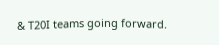& T20I teams going forward.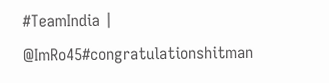#TeamIndia | @ImRo45#congratulationshitman